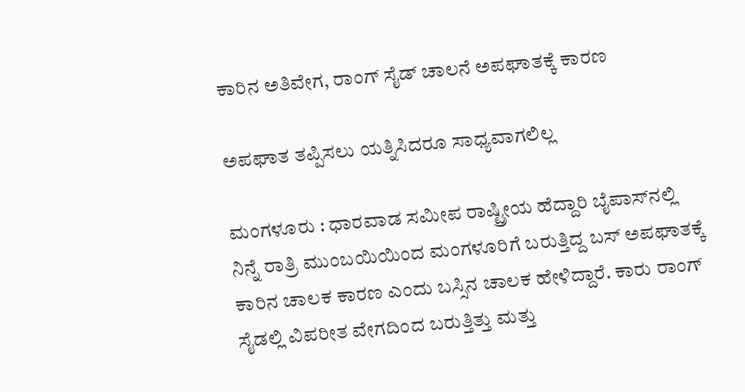ಕಾರಿನ ಅತಿವೇಗ, ರಾಂಗ್‌ ಸೈಡ್‌ ಚಾಲನೆ ಅಪಘಾತಕ್ಕೆ ಕಾರಣ

ಅಪಘಾತ ತಪ್ಪಿಸಲು ಯತ್ನಿಸಿದರೂ ಸಾಧ್ಯವಾಗಲಿಲ್ಲ

ಮಂಗಳೂರು : ಧಾರವಾಡ ಸಮೀಪ ರಾಷ್ಟ್ರೀಯ ಹೆದ್ದಾರಿ ಬೈಪಾಸ್‌ನಲ್ಲಿ ನಿನ್ನೆ ರಾತ್ರಿ ಮುಂಬಯಿಯಿಂದ ಮಂಗಳೂರಿಗೆ ಬರುತ್ತಿದ್ದ ಬಸ್‌ ಅಪಘಾತಕ್ಕೆ ಕಾರಿನ ಚಾಲಕ ಕಾರಣ ಎಂದು ಬಸ್ಸಿನ ಚಾಲಕ ಹೇಳಿದ್ದಾರೆ. ಕಾರು ರಾಂಗ್‌ ಸೈಡಲ್ಲಿ ವಿಪರೀತ ವೇಗದಿಂದ ಬರುತ್ತಿತ್ತು ಮತ್ತು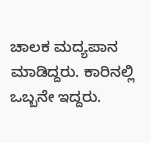ಚಾಲಕ ಮದ್ಯಪಾನ ಮಾಡಿದ್ದರು. ಕಾರಿನಲ್ಲಿ ಒಬ್ಬನೇ ಇದ್ದರು.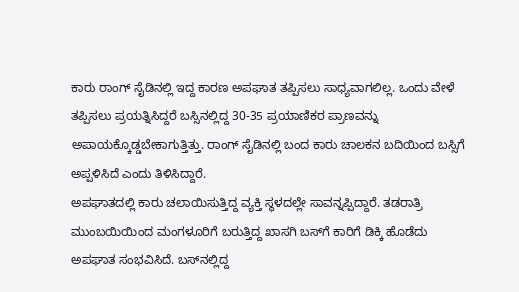ಕಾರು ರಾಂಗ್‌ ಸೈಡಿನಲ್ಲಿ ಇದ್ದ ಕಾರಣ ಅಪಘಾತ ತಪ್ಪಿಸಲು ಸಾಧ್ಯವಾಗಲಿಲ್ಲ. ಒಂದು ವೇಳೆ ತಪ್ಪಿಸಲು ಪ್ರಯತ್ನಿಸಿದ್ದರೆ ಬಸ್ಸಿನಲ್ಲಿದ್ದ 30-35 ಪ್ರಯಾಣಿಕರ ಪ್ರಾಣವನ್ನು ಅಪಾಯಕ್ಕೊಡ್ಡಬೇಕಾಗುತ್ತಿತ್ತು. ರಾಂಗ್‌ ಸೈಡಿನಲ್ಲಿ ಬಂದ ಕಾರು ಚಾಲಕನ ಬದಿಯಿಂದ ಬಸ್ಸಿಗೆ ಅಪ್ಪಳಿಸಿದೆ ಎಂದು ತಿಳಿಸಿದ್ದಾರೆ.
ಅಪಘಾತದಲ್ಲಿ ಕಾರು ಚಲಾಯಿಸುತ್ತಿದ್ದ ವ್ಯಕ್ತಿ ಸ್ಥಳದಲ್ಲೇ ಸಾವನ್ನಪ್ಪಿದ್ದಾರೆ. ತಡರಾತ್ರಿ ಮುಂಬಯಿಯಿಂದ ಮಂಗಳೂರಿಗೆ ಬರುತ್ತಿದ್ದ ಖಾಸಗಿ ಬಸ್‌ಗೆ ಕಾರಿಗೆ ಡಿಕ್ಕಿ ಹೊಡೆದು ಅಪಘಾತ ಸಂಭವಿಸಿದೆ. ಬಸ್‌ನಲ್ಲಿದ್ದ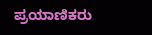ಪ್ರಯಾಣಿಕರು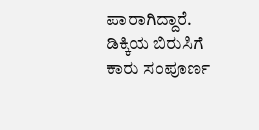ಪಾರಾಗಿದ್ದಾರೆ. ಡಿಕ್ಕಿಯ ಬಿರುಸಿಗೆ ಕಾರು ಸಂಪೂರ್ಣ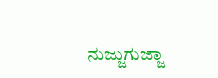ನುಜ್ಜುಗುಜ್ಜಾ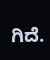ಗಿದೆ.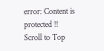error: Content is protected !!
Scroll to Top